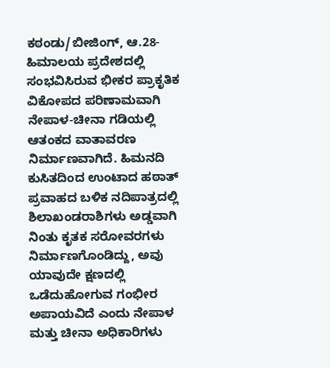ಕಠಂಡು/ಬೀಜಿಂಗ್, ಆ.28- ಹಿಮಾಲಯ ಪ್ರದೇಶದಲ್ಲಿ ಸಂಭವಿಸಿರುವ ಭೀಕರ ಪ್ರಾಕೃತಿಕ ವಿಕೋಪದ ಪರಿಣಾಮವಾಗಿ ನೇಪಾಳ-ಚೀನಾ ಗಡಿಯಲ್ಲಿ ಆತಂಕದ ವಾತಾವರಣ ನಿರ್ಮಾಣವಾಗಿದೆ. ಹಿಮನದಿ ಕುಸಿತದಿಂದ ಉಂಟಾದ ಹಠಾತ್ ಪ್ರವಾಹದ ಬಳಿಕ ನದಿಪಾತ್ರದಲ್ಲಿ ಶಿಲಾಖಂಡರಾಶಿಗಳು ಅಡ್ಡವಾಗಿ ನಿಂತು ಕೃತಕ ಸರೋವರಗಳು ನಿರ್ಮಾಣಗೊಂಡಿದ್ದು, ಅವು ಯಾವುದೇ ಕ್ಷಣದಲ್ಲಿ ಒಡೆದುಹೋಗುವ ಗಂಭೀರ ಅಪಾಯವಿದೆ ಎಂದು ನೇಪಾಳ ಮತ್ತು ಚೀನಾ ಅಧಿಕಾರಿಗಳು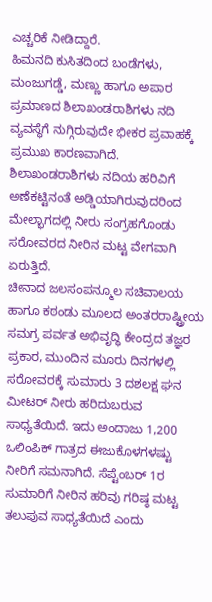ಎಚ್ಚರಿಕೆ ನೀಡಿದ್ದಾರೆ.
ಹಿಮನದಿ ಕುಸಿತದಿಂದ ಬಂಡೆಗಳು, ಮಂಜುಗಡ್ಡೆ, ಮಣ್ಣು ಹಾಗೂ ಅಪಾರ ಪ್ರಮಾಣದ ಶಿಲಾಖಂಡರಾಶಿಗಳು ನದಿ ವ್ಯವಸ್ಥೆಗೆ ನುಗ್ಗಿರುವುದೇ ಭೀಕರ ಪ್ರವಾಹಕ್ಕೆ ಪ್ರಮುಖ ಕಾರಣವಾಗಿದೆ. ಶಿಲಾಖಂಡರಾಶಿಗಳು ನದಿಯ ಹರಿವಿಗೆ ಅಣೆಕಟ್ಟಿನಂತೆ ಅಡ್ಡಿಯಾಗಿರುವುದರಿಂದ ಮೇಲ್ಭಾಗದಲ್ಲಿ ನೀರು ಸಂಗ್ರಹಗೊಂಡು ಸರೋವರದ ನೀರಿನ ಮಟ್ಟ ವೇಗವಾಗಿ ಏರುತ್ತಿದೆ.
ಚೀನಾದ ಜಲಸಂಪನ್ಮೂಲ ಸಚಿವಾಲಯ ಹಾಗೂ ಕಠಂಡು ಮೂಲದ ಅಂತರರಾಷ್ಟ್ರೀಯ ಸಮಗ್ರ ಪರ್ವತ ಅಭಿವೃದ್ಧಿ ಕೇಂದ್ರದ ತಜ್ಞರ ಪ್ರಕಾರ, ಮುಂದಿನ ಮೂರು ದಿನಗಳಲ್ಲಿ ಸರೋವರಕ್ಕೆ ಸುಮಾರು 3 ದಶಲಕ್ಷ ಘನ ಮೀಟರ್ ನೀರು ಹರಿದುಬರುವ ಸಾಧ್ಯತೆಯಿದೆ. ಇದು ಅಂದಾಜು 1,200 ಒಲಿಂಪಿಕ್ ಗಾತ್ರದ ಈಜುಕೊಳಗಳಷ್ಟು ನೀರಿಗೆ ಸಮನಾಗಿದೆ. ಸೆಪ್ಟೆಂಬರ್ 1ರ ಸುಮಾರಿಗೆ ನೀರಿನ ಹರಿವು ಗರಿಷ್ಠ ಮಟ್ಟ ತಲುಪುವ ಸಾಧ್ಯತೆಯಿದೆ ಎಂದು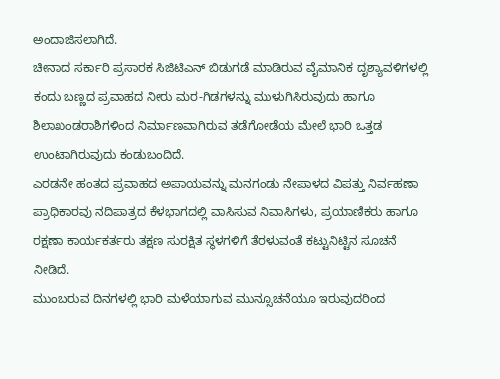ಅಂದಾಜಿಸಲಾಗಿದೆ.
ಚೀನಾದ ಸರ್ಕಾರಿ ಪ್ರಸಾರಕ ಸಿಜಿಟಿಎನ್ ಬಿಡುಗಡೆ ಮಾಡಿರುವ ವೈಮಾನಿಕ ದೃಶ್ಯಾವಳಿಗಳಲ್ಲಿ ಕಂದು ಬಣ್ಣದ ಪ್ರವಾಹದ ನೀರು ಮರ-ಗಿಡಗಳನ್ನು ಮುಳುಗಿಸಿರುವುದು ಹಾಗೂ ಶಿಲಾಖಂಡರಾಶಿಗಳಿಂದ ನಿರ್ಮಾಣವಾಗಿರುವ ತಡೆಗೋಡೆಯ ಮೇಲೆ ಭಾರಿ ಒತ್ತಡ ಉಂಟಾಗಿರುವುದು ಕಂಡುಬಂದಿದೆ.
ಎರಡನೇ ಹಂತದ ಪ್ರವಾಹದ ಅಪಾಯವನ್ನು ಮನಗಂಡು ನೇಪಾಳದ ವಿಪತ್ತು ನಿರ್ವಹಣಾ ಪ್ರಾಧಿಕಾರವು ನದಿಪಾತ್ರದ ಕೆಳಭಾಗದಲ್ಲಿ ವಾಸಿಸುವ ನಿವಾಸಿಗಳು, ಪ್ರಯಾಣಿಕರು ಹಾಗೂ ರಕ್ಷಣಾ ಕಾರ್ಯಕರ್ತರು ತಕ್ಷಣ ಸುರಕ್ಷಿತ ಸ್ಥಳಗಳಿಗೆ ತೆರಳುವಂತೆ ಕಟ್ಟುನಿಟ್ಟಿನ ಸೂಚನೆ ನೀಡಿದೆ.
ಮುಂಬರುವ ದಿನಗಳಲ್ಲಿ ಭಾರಿ ಮಳೆಯಾಗುವ ಮುನ್ಸೂಚನೆಯೂ ಇರುವುದರಿಂದ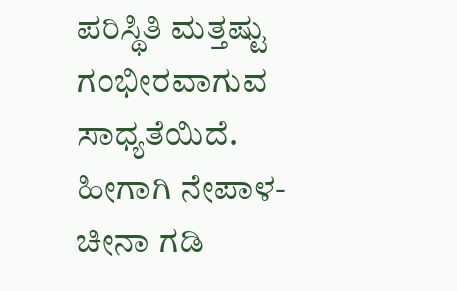ಪರಿಸ್ಥಿತಿ ಮತ್ತಷ್ಟು ಗಂಭೀರವಾಗುವ ಸಾಧ್ಯತೆಯಿದೆ. ಹೀಗಾಗಿ ನೇಪಾಳ-ಚೀನಾ ಗಡಿ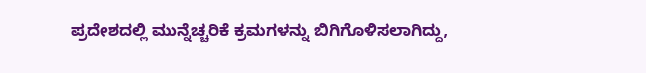ಪ್ರದೇಶದಲ್ಲಿ ಮುನ್ನೆಚ್ಚರಿಕೆ ಕ್ರಮಗಳನ್ನು ಬಿಗಿಗೊಳಿಸಲಾಗಿದ್ದು,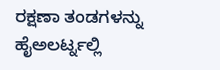ರಕ್ಷಣಾ ತಂಡಗಳನ್ನು ಹೈಅಲರ್ಟ್ನಲ್ಲಿ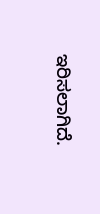ಇರಿಸಲಾಗಿದೆ.